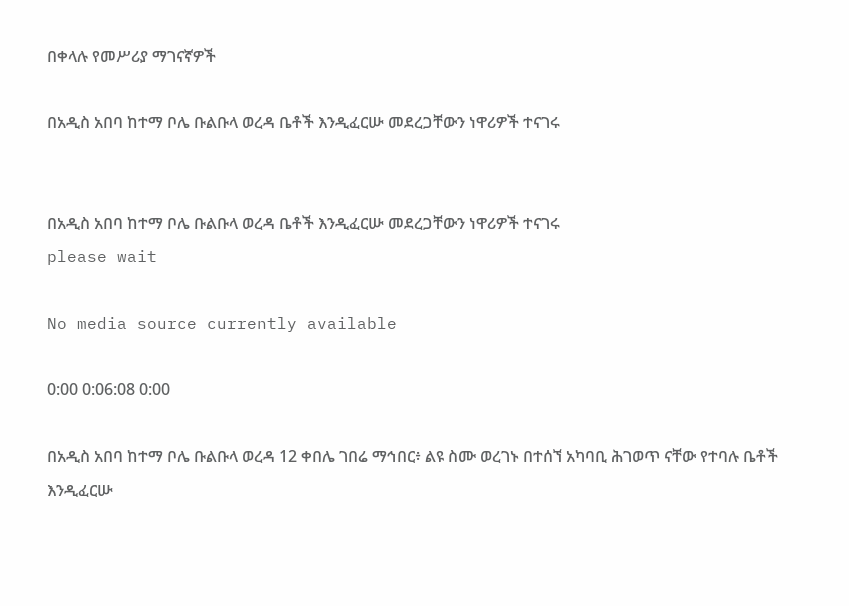በቀላሉ የመሥሪያ ማገናኛዎች

በአዲስ አበባ ከተማ ቦሌ ቡልቡላ ወረዳ ቤቶች እንዲፈርሡ መደረጋቸውን ነዋሪዎች ተናገሩ


በአዲስ አበባ ከተማ ቦሌ ቡልቡላ ወረዳ ቤቶች እንዲፈርሡ መደረጋቸውን ነዋሪዎች ተናገሩ
please wait

No media source currently available

0:00 0:06:08 0:00

በአዲስ አበባ ከተማ ቦሌ ቡልቡላ ወረዳ 12 ቀበሌ ገበሬ ማኅበር፥ ልዩ ስሙ ወረገኑ በተሰኘ አካባቢ ሕገወጥ ናቸው የተባሉ ቤቶች እንዲፈርሡ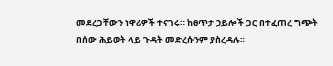መደረጋቸውን ነዋሪዎች ተናገሩ። ከፀጥታ ኃይሎች ጋር በተፈጠረ ግጭት በሰው ሕይወት ላይ ጉዳት መድረሱንም ያስረዳሉ።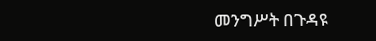መንግሥት በጉዳዩ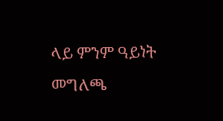ላይ ምንም ዓይነት መግለጫ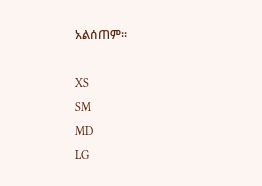አልሰጠም።

XS
SM
MD
LG